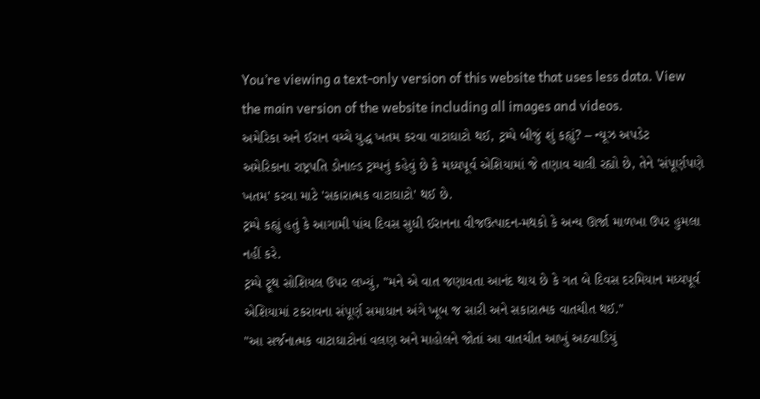You’re viewing a text-only version of this website that uses less data. View the main version of the website including all images and videos.
અમેરિકા અને ઈરાન વચ્ચે યુદ્ધ ખતમ કરવા વાટાઘાટો થઈ, ટ્રમ્પે બીજું શું કહ્યું? – ન્યૂઝ અપડેટ
અમેરિકાના રાષ્ટ્રપતિ ડોનાલ્ડ ટ્રમ્પનું કહેવું છે કે મધ્યપૂર્વ એશિયામાં જે તણાવ ચાલી રહ્યો છે, તેને 'સંપૂર્ણપણે ખતમ' કરવા માટે 'સકારાત્મક વાટાઘાટો' થઈ છે.
ટ્રમ્પે કહ્યું હતું કે આગામી પાંચ દિવસ સુધી ઈરાનના વીજઉત્પાદન-મથકો કે અન્ય ઊર્જા માળખા ઉપર હુમલા નહીં કરે.
ટ્રમ્પે ટ્રૂથ સોશિયલ ઉપર લખ્યું, "મને એ વાત જણાવતા આનંદ થાય છે કે ગત બે દિવસ દરમિયાન મધ્યપૂર્વ એશિયામાં ટકરાવના સંપૂર્ણ સમાધાન અંગે ખૂબ જ સારી અને સકારાત્મક વાતચીત થઈ."
"આ સર્જનાત્મક વાટાઘાટોનાં વલણ અને માહોલને જોતાં આ વાતચીત આખું અઠવાડિયું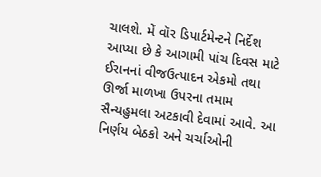ચાલશે. મેં વૉર ડિપાર્ટમેન્ટને નિર્દેશ આપ્યા છે કે આગામી પાંચ દિવસ માટે ઈરાનનાં વીજઉત્પાદન એકમો તથા ઊર્જા માળખા ઉપરના તમામ સૈન્યહુમલા અટકાવી દેવામાં આવે. આ નિર્ણય બેઠકો અને ચર્ચાઓની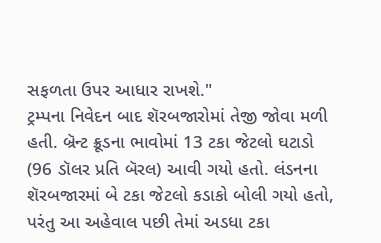સફળતા ઉપર આધાર રાખશે."
ટ્રમ્પના નિવેદન બાદ શૅરબજારોમાં તેજી જોવા મળી હતી. બ્રૅન્ટ ક્રૂડના ભાવોમાં 13 ટકા જેટલો ઘટાડો (96 ડૉલર પ્રતિ બૅરલ) આવી ગયો હતો. લંડનના શૅરબજારમાં બે ટકા જેટલો કડાકો બોલી ગયો હતો, પરંતુ આ અહેવાલ પછી તેમાં અડધા ટકા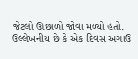જેટલો ઊછાળો જોવા મળ્યો હતો.
ઉલ્લેખનીય છે કે એક દિવસ અગાઉ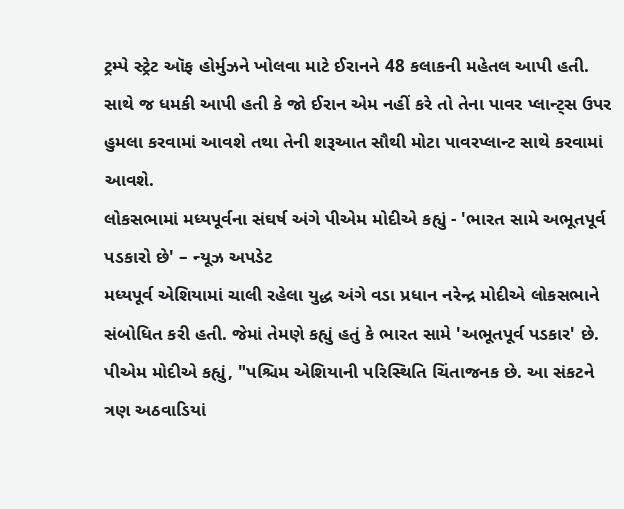ટ્રમ્પે સ્ટ્રેટ ઑફ હોર્મુઝને ખોલવા માટે ઈરાનને 48 કલાકની મહેતલ આપી હતી. સાથે જ ધમકી આપી હતી કે જો ઈરાન એમ નહીં કરે તો તેના પાવર પ્લાન્ટ્સ ઉપર હુમલા કરવામાં આવશે તથા તેની શરૂઆત સૌથી મોટા પાવરપ્લાન્ટ સાથે કરવામાં આવશે.
લોકસભામાં મધ્યપૂર્વના સંઘર્ષ અંગે પીએમ મોદીએ કહ્યું - 'ભારત સામે અભૂતપૂર્વ પડકારો છે' – ન્યૂઝ અપડેટ
મધ્યપૂર્વ એશિયામાં ચાલી રહેલા યુદ્ધ અંગે વડા પ્રધાન નરેન્દ્ર મોદીએ લોકસભાને સંબોધિત કરી હતી. જેમાં તેમણે કહ્યું હતું કે ભારત સામે 'અભૂતપૂર્વ પડકાર' છે.
પીએમ મોદીએ કહ્યું, "પશ્ચિમ એશિયાની પરિસ્થિતિ ચિંતાજનક છે. આ સંકટને ત્રણ અઠવાડિયાં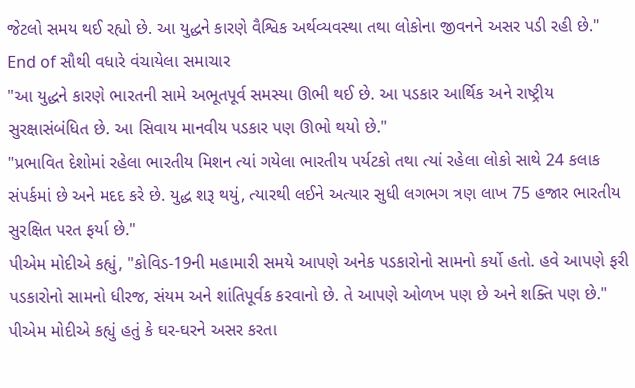જેટલો સમય થઈ રહ્યો છે. આ યુદ્ધને કારણે વૈશ્વિક અર્થવ્યવસ્થા તથા લોકોના જીવનને અસર પડી રહી છે."
End of સૌથી વધારે વંચાયેલા સમાચાર
"આ યુદ્ધને કારણે ભારતની સામે અભૂતપૂર્વ સમસ્યા ઊભી થઈ છે. આ પડકાર આર્થિક અને રાષ્ટ્રીય સુરક્ષાસંબંધિત છે. આ સિવાય માનવીય પડકાર પણ ઊભો થયો છે."
"પ્રભાવિત દેશોમાં રહેલા ભારતીય મિશન ત્યાં ગયેલા ભારતીય પર્યટકો તથા ત્યાં રહેલા લોકો સાથે 24 કલાક સંપર્કમાં છે અને મદદ કરે છે. યુદ્ધ શરૂ થયું, ત્યારથી લઈને અત્યાર સુધી લગભગ ત્રણ લાખ 75 હજાર ભારતીય સુરક્ષિત પરત ફર્યા છે."
પીએમ મોદીએ કહ્યું, "કોવિડ-19ની મહામારી સમયે આપણે અનેક પડકારોનો સામનો કર્યો હતો. હવે આપણે ફરી પડકારોનો સામનો ધીરજ, સંયમ અને શાંતિપૂર્વક કરવાનો છે. તે આપણે ઓળખ પણ છે અને શક્તિ પણ છે."
પીએમ મોદીએ કહ્યું હતું કે ઘર-ઘરને અસર કરતા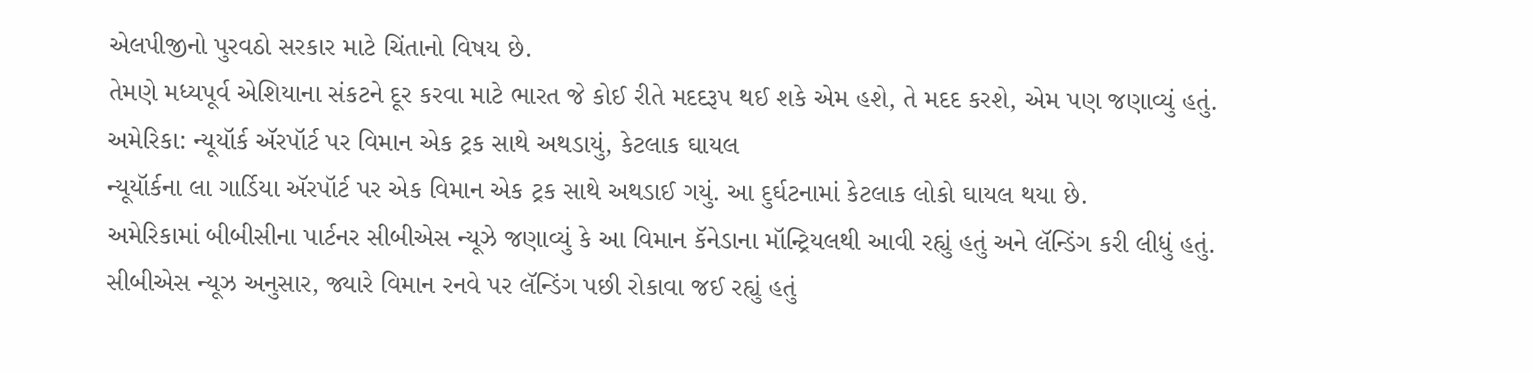એલપીજીનો પુરવઠો સરકાર માટે ચિંતાનો વિષય છે.
તેમણે મધ્યપૂર્વ એશિયાના સંકટને દૂર કરવા માટે ભારત જે કોઈ રીતે મદદરૂપ થઈ શકે એમ હશે, તે મદદ કરશે, એમ પણ જણાવ્યું હતું.
અમેરિકા: ન્યૂયૉર્ક ઍરપૉર્ટ પર વિમાન એક ટ્રક સાથે અથડાયું, કેટલાક ઘાયલ
ન્યૂયૉર્કના લા ગાર્ડિયા ઍરપૉર્ટ પર એક વિમાન એક ટ્રક સાથે અથડાઈ ગયું. આ દુર્ઘટનામાં કેટલાક લોકો ઘાયલ થયા છે.
અમેરિકામાં બીબીસીના પાર્ટનર સીબીએસ ન્યૂઝે જણાવ્યું કે આ વિમાન કૅનેડાના મૉન્ટ્રિયલથી આવી રહ્યું હતું અને લૅન્ડિંગ કરી લીધું હતું.
સીબીએસ ન્યૂઝ અનુસાર, જ્યારે વિમાન રનવે પર લૅન્ડિંગ પછી રોકાવા જઈ રહ્યું હતું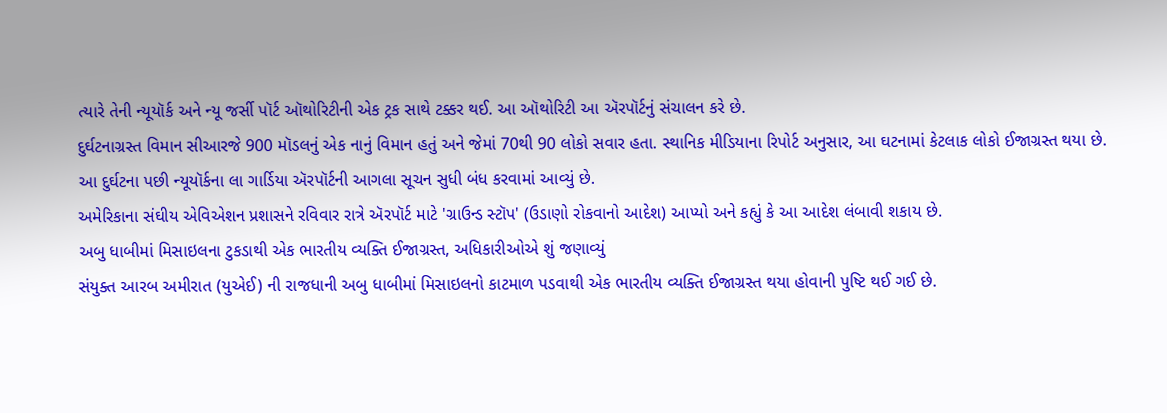ત્યારે તેની ન્યૂયૉર્ક અને ન્યૂ જર્સી પૉર્ટ ઑથોરિટીની એક ટ્રક સાથે ટક્કર થઈ. આ ઑથોરિટી આ ઍરપૉર્ટનું સંચાલન કરે છે.
દુર્ઘટનાગ્રસ્ત વિમાન સીઆરજે 900 મૉડલનું એક નાનું વિમાન હતું અને જેમાં 70થી 90 લોકો સવાર હતા. સ્થાનિક મીડિયાના રિપોર્ટ અનુસાર, આ ઘટનામાં કેટલાક લોકો ઈજાગ્રસ્ત થયા છે.
આ દુર્ઘટના પછી ન્યૂયૉર્કના લા ગાર્ડિયા ઍરપૉર્ટની આગલા સૂચન સુધી બંધ કરવામાં આવ્યું છે.
અમેરિકાના સંઘીય એવિએશન પ્રશાસને રવિવાર રાત્રે ઍરપૉર્ટ માટે 'ગ્રાઉન્ડ સ્ટૉપ' (ઉડાણો રોકવાનો આદેશ) આપ્યો અને કહ્યું કે આ આદેશ લંબાવી શકાય છે.
અબુ ધાબીમાં મિસાઇલના ટુકડાથી એક ભારતીય વ્યક્તિ ઈજાગ્રસ્ત, અધિકારીઓએ શું જણાવ્યું
સંયુક્ત આરબ અમીરાત (યુએઈ) ની રાજધાની અબુ ધાબીમાં મિસાઇલનો કાટમાળ પડવાથી એક ભારતીય વ્યક્તિ ઈજાગ્રસ્ત થયા હોવાની પુષ્ટિ થઈ ગઈ છે.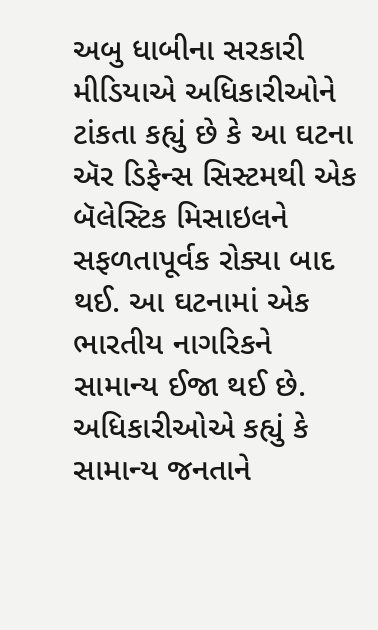અબુ ધાબીના સરકારી મીડિયાએ અધિકારીઓને ટાંકતા કહ્યું છે કે આ ઘટના ઍર ડિફેન્સ સિસ્ટમથી એક બૅલેસ્ટિક મિસાઇલને સફળતાપૂર્વક રોક્યા બાદ થઈ. આ ઘટનામાં એક ભારતીય નાગરિકને સામાન્ય ઈજા થઈ છે.
અધિકારીઓએ કહ્યું કે સામાન્ય જનતાને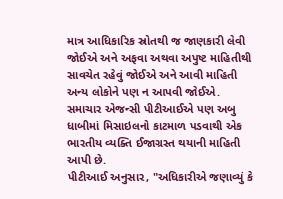માત્ર આધિકારિક સ્રોતથી જ જાણકારી લેવી જોઈએ અને અફવા અથવા અપુષ્ટ માહિતીથી સાવચેત રહેવું જોઈએ અને આવી માહિતી અન્ય લોકોને પણ ન આપવી જોઈએ.
સમાચાર એજન્સી પીટીઆઈએ પણ અબુ ધાબીમાં મિસાઇલનો કાટમાળ પડવાથી એક ભારતીય વ્યક્તિ ઈજાગ્રસ્ત થયાની માહિતી આપી છે.
પીટીઆઈ અનુસાર, "અધિકારીએ જણાવ્યું કે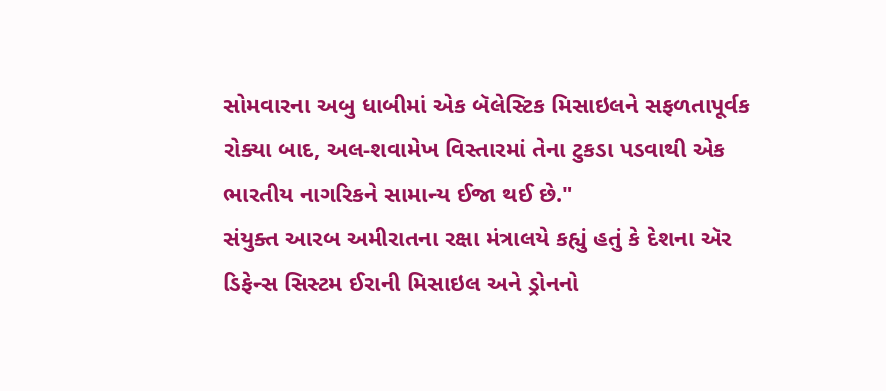સોમવારના અબુ ધાબીમાં એક બૅલેસ્ટિક મિસાઇલને સફળતાપૂર્વક રોક્યા બાદ, અલ-શવામેખ વિસ્તારમાં તેના ટુકડા પડવાથી એક ભારતીય નાગરિકને સામાન્ય ઈજા થઈ છે."
સંયુક્ત આરબ અમીરાતના રક્ષા મંત્રાલયે કહ્યું હતું કે દેશના ઍર ડિફેન્સ સિસ્ટમ ઈરાની મિસાઇલ અને ડ્રોનનો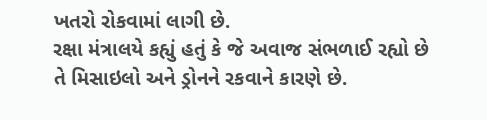ખતરો રોકવામાં લાગી છે.
રક્ષા મંત્રાલયે કહ્યું હતું કે જે અવાજ સંભળાઈ રહ્યો છે તે મિસાઇલો અને ડ્રોનને રકવાને કારણે છે.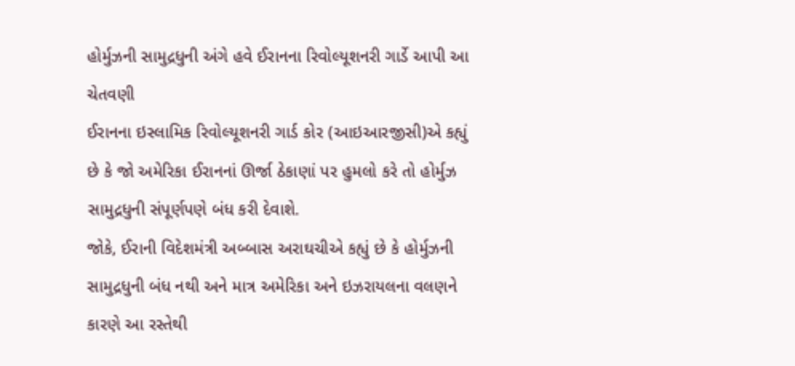હોર્મુઝની સામુદ્રધુની અંગે હવે ઈરાનના રિવોલ્યૂશનરી ગાર્ડે આપી આ ચેતવણી
ઈરાનના ઇસ્લામિક રિવોલ્યૂશનરી ગાર્ડ કોર (આઇઆરજીસી)એ કહ્યું છે કે જો અમેરિકા ઈરાનનાં ઊર્જા ઠેકાણાં પર હુમલો કરે તો હોર્મુઝ સામુદ્રધુની સંપૂર્ણપણે બંધ કરી દેવાશે.
જોકે, ઈરાની વિદેશમંત્રી અબ્બાસ અરાઘચીએ કહ્યું છે કે હોર્મુઝની સામુદ્રધુની બંધ નથી અને માત્ર અમેરિકા અને ઇઝરાયલના વલણને કારણે આ રસ્તેથી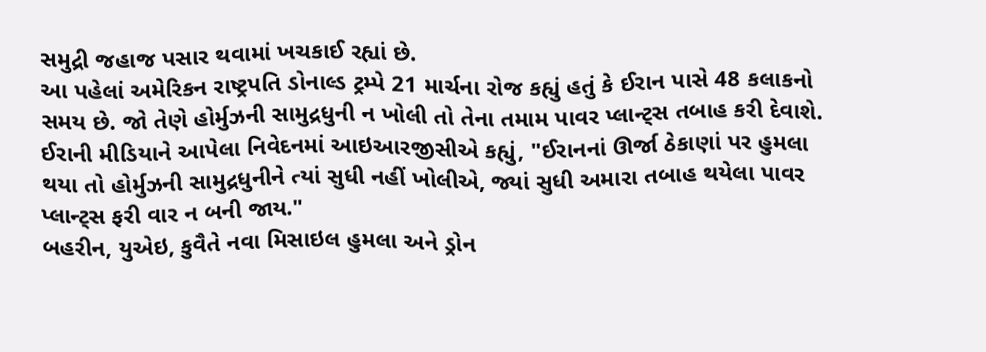સમુદ્રી જહાજ પસાર થવામાં ખચકાઈ રહ્યાં છે.
આ પહેલાં અમેરિકન રાષ્ટ્રપતિ ડોનાલ્ડ ટ્રમ્પે 21 માર્ચના રોજ કહ્યું હતું કે ઈરાન પાસે 48 કલાકનો સમય છે. જો તેણે હોર્મુઝની સામુદ્રધુની ન ખોલી તો તેના તમામ પાવર પ્લાન્ટ્સ તબાહ કરી દેવાશે.
ઈરાની મીડિયાને આપેલા નિવેદનમાં આઇઆરજીસીએ કહ્યું, "ઈરાનનાં ઊર્જા ઠેકાણાં પર હુમલા થયા તો હોર્મુઝની સામુદ્રધુનીને ત્યાં સુધી નહીં ખોલીએ, જ્યાં સુધી અમારા તબાહ થયેલા પાવર પ્લાન્ટ્સ ફરી વાર ન બની જાય."
બહરીન, યુએઇ, કુવૈતે નવા મિસાઇલ હુમલા અને ડ્રોન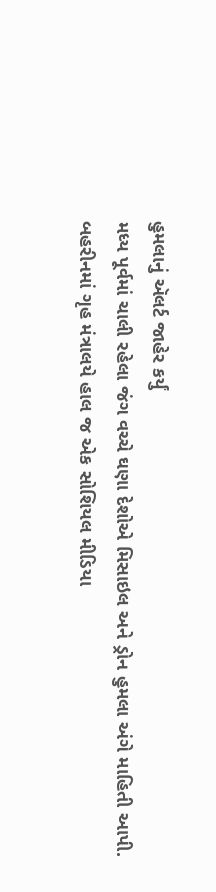હુમલાનું ઍલર્ટ જાહેર કર્યું
મધ્ય પૂર્વમાં ચાલી રહેલા જંગ વચ્ચે ઘણા દેશોએ મિસાઇલ અને ડ્રોન હુમલા અંગે માહિતી આપી.
બહરીનમાં ગૃહ મંત્રાલયે હાલ જ એક સોશિયલ મીડિયા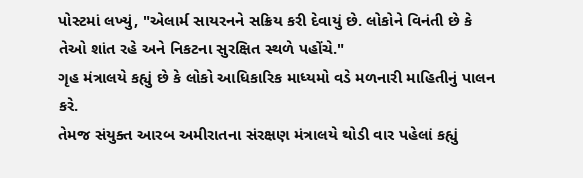પોસ્ટમાં લખ્યું, "એલાર્મ સાયરનને સક્રિય કરી દેવાયું છે. લોકોને વિનંતી છે કે તેઓ શાંત રહે અને નિકટના સુરક્ષિત સ્થળે પહોંચે."
ગૃહ મંત્રાલયે કહ્યું છે કે લોકો આધિકારિક માધ્યમો વડે મળનારી માહિતીનું પાલન કરે.
તેમજ સંયુક્ત આરબ અમીરાતના સંરક્ષણ મંત્રાલયે થોડી વાર પહેલાં કહ્યું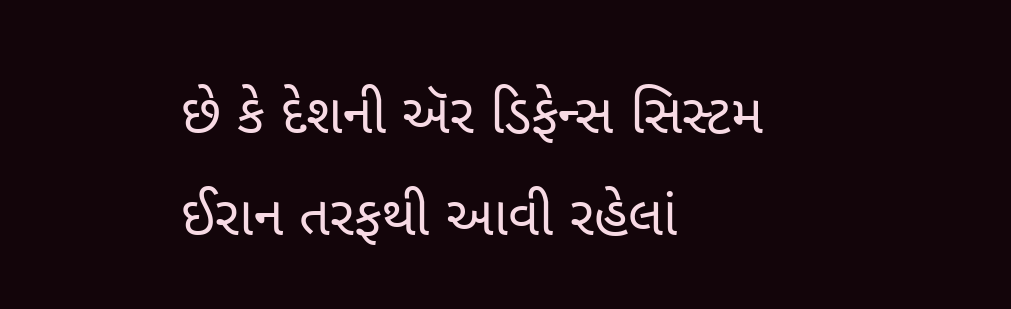છે કે દેશની ઍર ડિફેન્સ સિસ્ટમ ઈરાન તરફથી આવી રહેલાં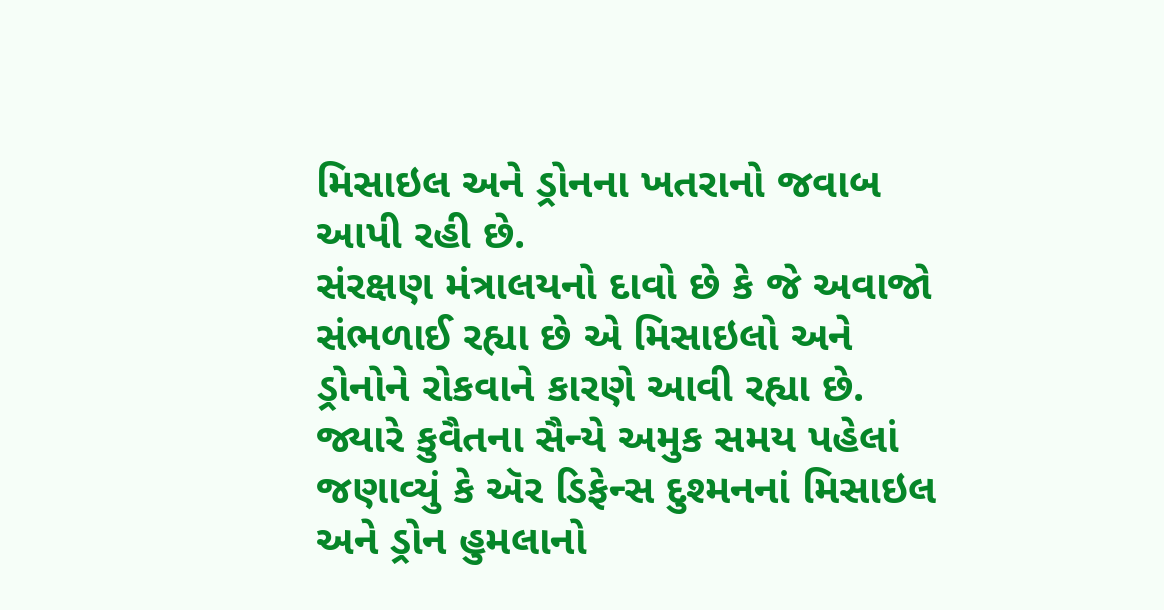મિસાઇલ અને ડ્રોનના ખતરાનો જવાબ આપી રહી છે.
સંરક્ષણ મંત્રાલયનો દાવો છે કે જે અવાજો સંભળાઈ રહ્યા છે એ મિસાઇલો અને ડ્રોનોને રોકવાને કારણે આવી રહ્યા છે.
જ્યારે કુવૈતના સૈન્યે અમુક સમય પહેલાં જણાવ્યું કે ઍર ડિફેન્સ દુશ્મનનાં મિસાઇલ અને ડ્રોન હુમલાનો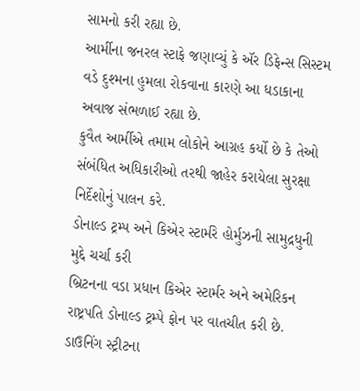સામનો કરી રહ્યા છે.
આર્મીના જનરલ સ્ટાફે જણાવ્યું કે ઍર ડિફેન્સ સિસ્ટમ વડે દુશ્મના હુમલા રોકવાના કારણે આ ધડાકાના અવાજ સંભળાઈ રહ્યા છે.
કુવૈત આર્મીએ તમામ લોકોને આગ્રહ કર્યો છે કે તેઓ સંબંધિત અધિકારીઓ તરથી જાહેર કરાયેલા સુરક્ષા નિર્દેશોનું પાલન કરે.
ડોનાલ્ડ ટ્રમ્પ અને કિએર સ્ટાર્મરે હોર્મુઝની સામુદ્રધુની મુદ્દે ચર્ચા કરી
બ્રિટનના વડા પ્રધાન કિએર સ્ટાર્મર અને અમેરિકન રાષ્ટ્રપતિ ડોનાલ્ડ ટ્રમ્પે ફોન પર વાતચીત કરી છે.
ડાઉનિંગ સ્ટ્રીટના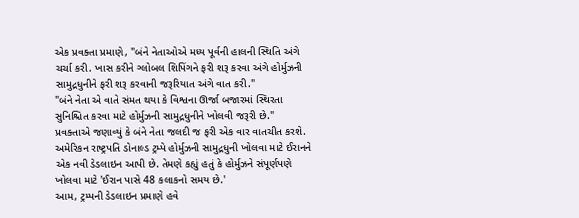એક પ્રવક્તા પ્રમાણે, "બંને નેતાઓએ મધ્ય પૂર્વની હાલની સ્થિતિ અંગે ચર્ચા કરી. ખાસ કરીને ગ્લોબલ શિપિંગને ફરી શરૂ કરવા અંગે હોર્મુઝની સામુદ્રધુનીને ફરી શરૂ કરવાની જરૂરિયાત અંગે વાત કરી."
"બંને નેતા એ વાતે સંમત થયા કે વિશ્વના ઊર્જા બજારમાં સ્થિરતા સુનિશ્ચિત કરવા માટે હોર્મુઝની સામુદ્રધુનીને ખોલવી જરૂરી છે."
પ્રવક્તાએ જણાવ્યું કે બંને નેતા જલદી જ ફરી એક વાર વાતચીત કરશે.
અમેરિકન રાષ્ટ્રપતિ ડોનાલ્ડ ટ્રમ્પે હોર્મુઝની સામુદ્રધુની ખોલવા માટે ઈરાનને એક નવી ડેડલાઇન આપી છે. તેમણે કહ્યું હતું કે હોર્મુઝને સંપૂર્ણપણે ખોલવા માટે 'ઈરાન પાસે 48 કલાકનો સમય છે.'
આમ, ટ્રમ્પની ડેડલાઇન પ્રમાણે હવે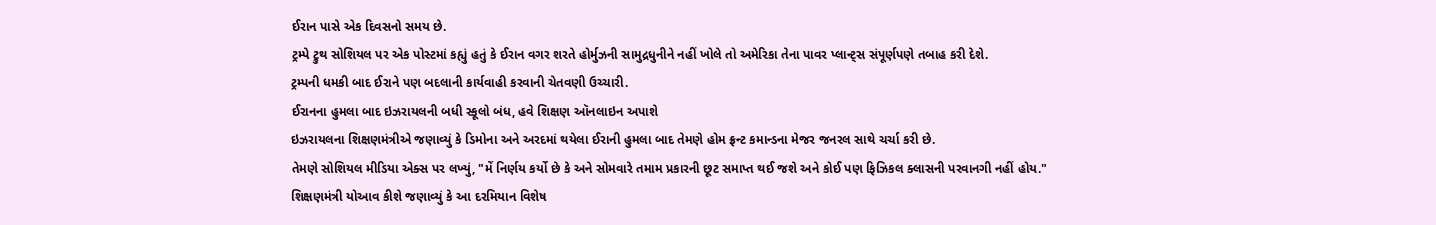ઈરાન પાસે એક દિવસનો સમય છે.
ટ્રમ્પે ટ્રુથ સોશિયલ પર એક પોસ્ટમાં કહ્યું હતું કે ઈરાન વગર શરતે હોર્મુઝની સામુદ્રધુનીને નહીં ખોલે તો અમેરિકા તેના પાવર પ્લાન્ટ્સ સંપૂર્ણપણે તબાહ કરી દેશે.
ટ્રમ્પની ધમકી બાદ ઈરાને પણ બદલાની કાર્યવાહી કરવાની ચેતવણી ઉચ્ચારી.
ઈરાનના હુમલા બાદ ઇઝરાયલની બધી સ્કૂલો બંધ, હવે શિક્ષણ ઑનલાઇન અપાશે
ઇઝરાયલના શિક્ષણમંત્રીએ જણાવ્યું કે ડિમોના અને અરદમાં થયેલા ઈરાની હુમલા બાદ તેમણે હોમ ફ્રન્ટ કમાન્ડના મેજર જનરલ સાથે ચર્ચા કરી છે.
તેમણે સોશિયલ મીડિયા એક્સ પર લખ્યું, "મેં નિર્ણય કર્યો છે કે અને સોમવારે તમામ પ્રકારની છૂટ સમાપ્ત થઈ જશે અને કોઈ પણ ફિઝિકલ ક્લાસની પરવાનગી નહીં હોય."
શિક્ષણમંત્રી યોઆવ કીશે જણાવ્યું કે આ દરમિયાન વિશેષ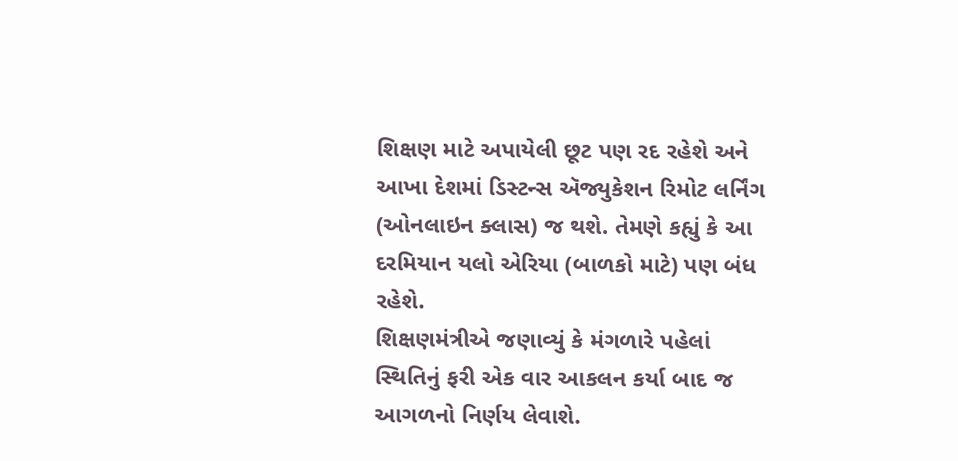શિક્ષણ માટે અપાયેલી છૂટ પણ રદ રહેશે અને આખા દેશમાં ડિસ્ટન્સ ઍજ્યુકેશન રિમોટ લર્નિંગ (ઓનલાઇન ક્લાસ) જ થશે. તેમણે કહ્યું કે આ દરમિયાન યલો એરિયા (બાળકો માટે) પણ બંધ રહેશે.
શિક્ષણમંત્રીએ જણાવ્યું કે મંગળારે પહેલાં સ્થિતિનું ફરી એક વાર આકલન કર્યા બાદ જ આગળનો નિર્ણય લેવાશે.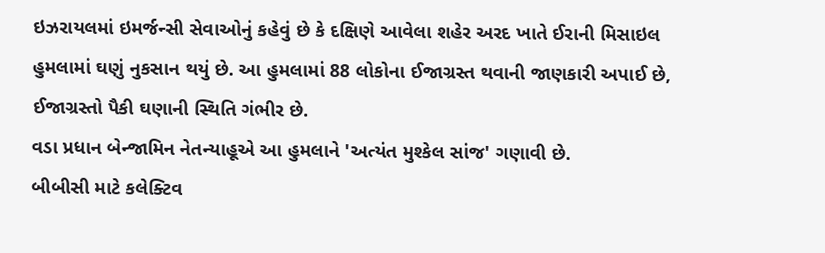ઇઝરાયલમાં ઇમર્જન્સી સેવાઓનું કહેવું છે કે દક્ષિણે આવેલા શહેર અરદ ખાતે ઈરાની મિસાઇલ હુમલામાં ઘણું નુકસાન થયું છે. આ હુમલામાં 88 લોકોના ઈજાગ્રસ્ત થવાની જાણકારી અપાઈ છે, ઈજાગ્રસ્તો પૈકી ઘણાની સ્થિતિ ગંભીર છે.
વડા પ્રધાન બેન્જામિન નેતન્યાહૂએ આ હુમલાને 'અત્યંત મુશ્કેલ સાંજ' ગણાવી છે.
બીબીસી માટે કલેક્ટિવ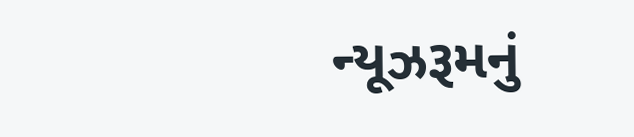ન્યૂઝરૂમનું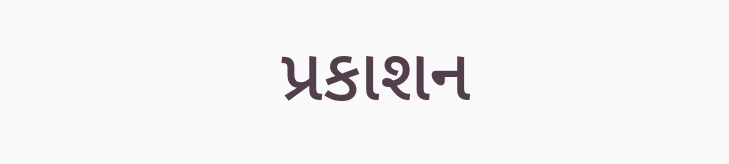પ્રકાશન